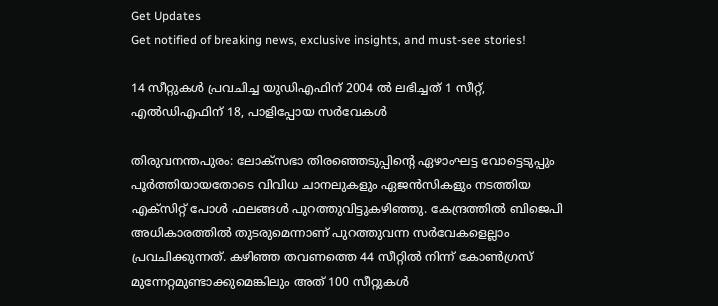Get Updates
Get notified of breaking news, exclusive insights, and must-see stories!

14 സീറ്റുകള്‍ പ്രവചിച്ച യുഡിഎഫിന് 2004 ല്‍ ലഭിച്ചത് 1 സീറ്റ്, എല്‍ഡിഎഫിന് 18, പാളിപ്പോയ സര്‍വേകള്‍

തിരുവനന്തപുരം: ലോക്സഭാ തിരഞ്ഞെടുപ്പിന്‍റെ ഏഴാംഘട്ട വോട്ടെടുപ്പും പൂര്‍ത്തിയായതോടെ വിവിധ ചാനലുകളും ഏജന്‍സികളും നടത്തിയ എക്സിറ്റ് പോള്‍ ഫലങ്ങള്‍ പുറത്തുവിട്ടുകഴിഞ്ഞു. കേന്ദ്രത്തില്‍ ബിജെപി അധികാരത്തില്‍ തുടരുമെന്നാണ് പുറത്തുവന്ന സര്‍വേകളെല്ലാം പ്രവചിക്കുന്നത്. കഴിഞ്ഞ തവണത്തെ 44 സീറ്റില്‍ നിന്ന് കോണ്‍ഗ്രസ് മുന്നേറ്റമുണ്ടാക്കുമെങ്കിലും അത് 100 സീറ്റുകള്‍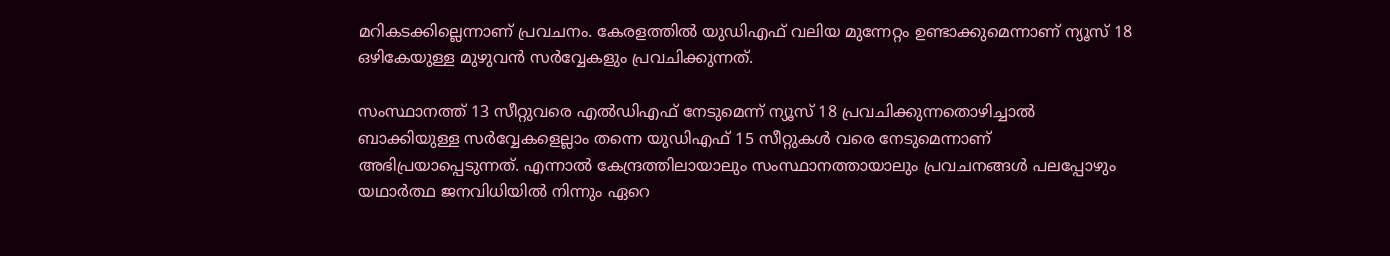മറികടക്കില്ലെന്നാണ് പ്രവചനം. കേരളത്തില്‍ യുഡിഎഫ് വലിയ മുന്നേറ്റം ഉണ്ടാക്കുമെന്നാണ് ന്യൂസ് 18 ഒഴികേയുള്ള മുഴുവന്‍ സര്‍വ്വേകളും പ്രവചിക്കുന്നത്.

സംസ്ഥാനത്ത് 13 സീറ്റുവരെ എല്‍ഡിഎഫ് നേടുമെന്ന് ന്യൂസ് 18 പ്രവചിക്കുന്നതൊഴിച്ചാല്‍ ബാക്കിയുള്ള സര്‍വ്വേകളെല്ലാം തന്നെ യുഡിഎഫ് 15 സീറ്റുകള്‍ വരെ നേടുമെന്നാണ് അഭിപ്രയാപ്പെടുന്നത്. എന്നാല്‍ കേന്ദ്രത്തിലായാലും സംസ്ഥാനത്തായാലും പ്രവചനങ്ങള്‍ പലപ്പോഴും യഥാര്‍ത്ഥ ജനവിധിയില്‍ നിന്നും ഏറെ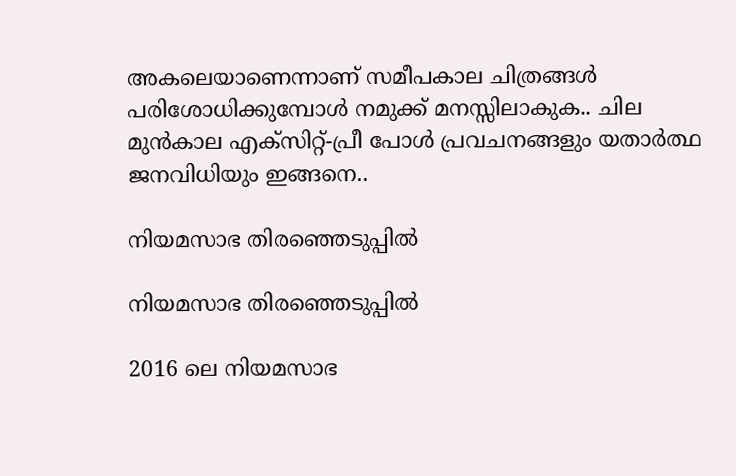അകലെയാണെന്നാണ് സമീപകാല ചിത്രങ്ങള്‍ പരിശോധിക്കുമ്പോള്‍ നമുക്ക് മനസ്സിലാകുക.. ചില മുന്‍കാല എക്സിറ്റ്-പ്രീ പോള്‍ പ്രവചനങ്ങളും യതാര്‍ത്ഥ ജനവിധിയും ഇങ്ങനെ..

നിയമസാഭ തിരഞ്ഞെടുപ്പില്‍

നിയമസാഭ തിരഞ്ഞെടുപ്പില്‍

2016 ലെ നിയമസാഭ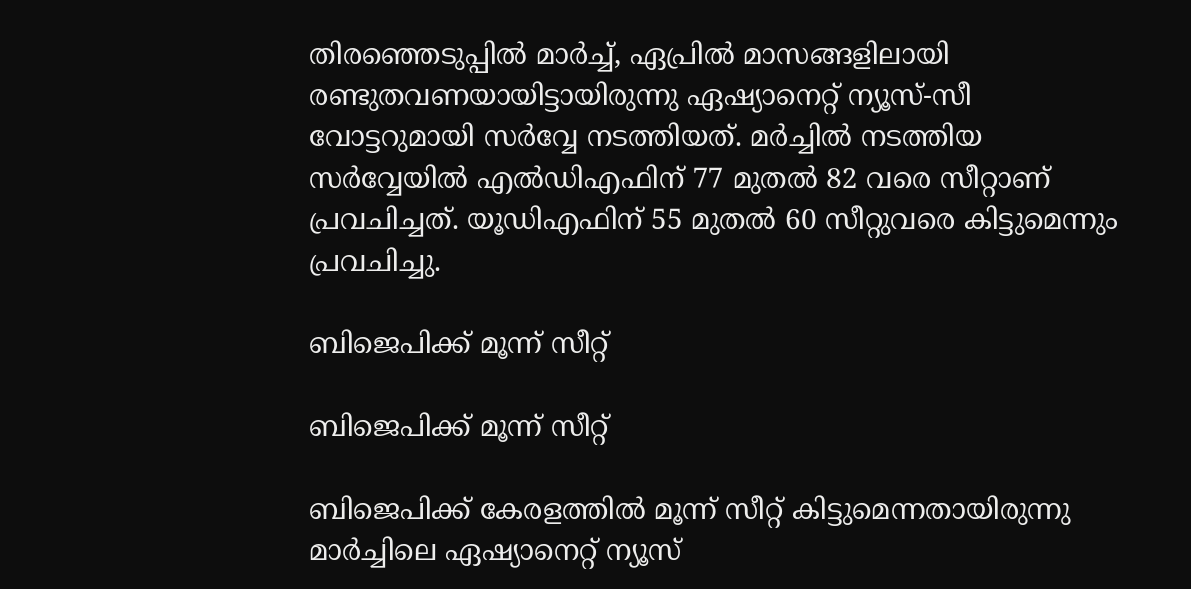തിരഞ്ഞെടുപ്പില്‍ മാര്‍ച്ച്, ഏപ്രില്‍ മാസങ്ങളിലായി രണ്ടുതവണയായിട്ടായിരുന്നു ഏഷ്യാനെറ്റ് ന്യൂസ്-സീ വോട്ടറുമായി സര്‍വ്വേ നടത്തിയത്. മര്‍ച്ചില്‍ നടത്തിയ സര്‍വ്വേയില്‍ എല്‍ഡിഎഫിന് 77 മുതല്‍ 82 വരെ സീറ്റാണ് പ്രവചിച്ചത്. യൂഡിഎഫിന് 55 മുതല്‍ 60 സീറ്റുവരെ കിട്ടുമെന്നും പ്രവചിച്ചു.

ബിജെപിക്ക് മൂന്ന് സീറ്റ്

ബിജെപിക്ക് മൂന്ന് സീറ്റ്

ബിജെപിക്ക് കേരളത്തില്‍ മൂന്ന് സീറ്റ് കിട്ടുമെന്നതായിരുന്നു മാര്‍ച്ചിലെ ഏഷ്യാനെറ്റ് ന്യൂസ്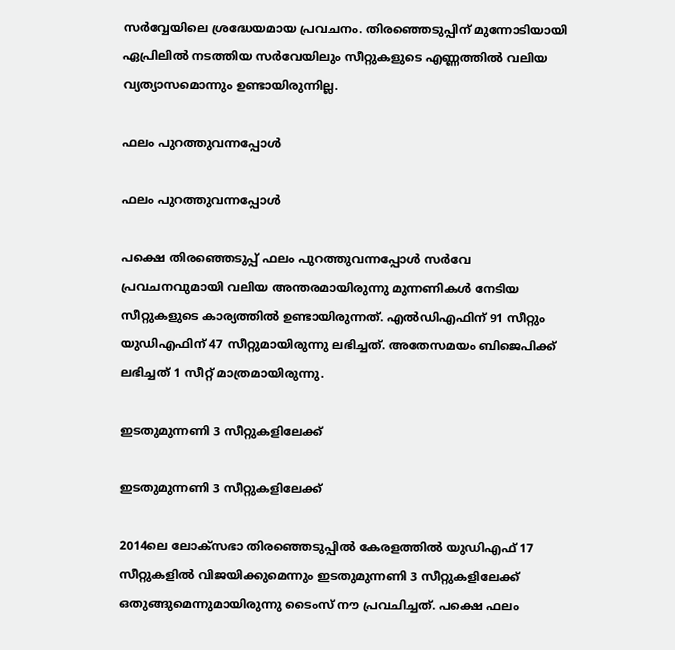സര്‍വ്വേയിലെ ശ്രദ്ധേയമായ പ്രവചനം. തിരഞ്ഞെടുപ്പിന് മുന്നോടിയായി ഏപ്രിലില്‍ നടത്തിയ സര്‍വേയിലും സീറ്റുകളുടെ എണ്ണത്തില്‍ വലിയ വ്യത്യാസമൊന്നും ഉണ്ടായിരുന്നില്ല.

ഫലം പുറത്തുവന്നപ്പോള്‍

ഫലം പുറത്തുവന്നപ്പോള്‍

പക്ഷെ തിരഞ്ഞെടുപ്പ് ഫലം പുറത്തുവന്നപ്പോള്‍ സര്‍വേ പ്രവചനവുമായി വലിയ അന്തരമായിരുന്നു മുന്നണികള്‍ നേടിയ സീറ്റുകളുടെ കാര്യത്തില്‍ ഉണ്ടായിരുന്നത്. എല്‍ഡിഎഫിന് 91 സീറ്റും യുഡിഎഫിന് 47 സീറ്റുമായിരുന്നു ലഭിച്ചത്. അതേസമയം ബിജെപിക്ക് ലഭിച്ചത് 1 സീറ്റ് മാത്രമായിരുന്നു.

ഇടതുമുന്നണി 3 സീറ്റുകളിലേക്ക്

ഇടതുമുന്നണി 3 സീറ്റുകളിലേക്ക്

2014ലെ ലോക്സഭാ തിരഞ്ഞെടുപ്പില്‍ കേരളത്തില്‍ യുഡിഎഫ് 17 സീറ്റുകളില്‍ വിജയിക്കുമെന്നും ഇടതുമുന്നണി 3 സീറ്റുകളിലേക്ക് ഒതുങ്ങുമെന്നുമായിരുന്നു ടൈംസ് നൗ പ്രവചിച്ചത്. പക്ഷെ ഫലം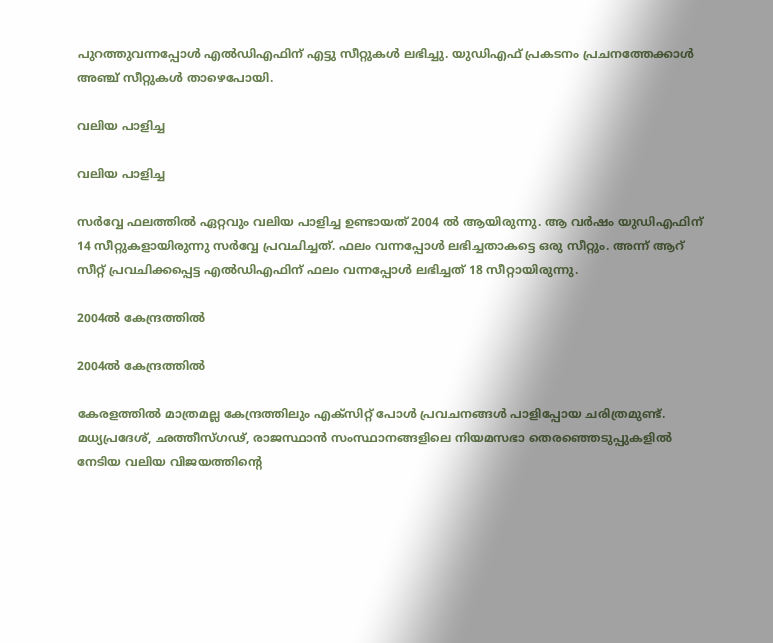പുറത്തുവന്നപ്പോള്‍ എല്‍ഡിഎഫിന് എട്ടു സീറ്റുകള്‍ ലഭിച്ചു. യുഡിഎഫ് പ്രകടനം പ്രചനത്തേക്കാള്‍ അഞ്ച് സീറ്റുകള്‍ താഴെപോയി.

വലിയ പാളിച്ച

വലിയ പാളിച്ച

സര്‍വ്വേ ഫലത്തില്‍ ഏറ്റവും വലിയ പാളിച്ച ഉണ്ടായത് 2004 ല്‍ ആയിരുന്നു. ആ വര്‍ഷം യുഡിഎഫിന് 14 സീറ്റുകളായിരുന്നു സര്‍വ്വേ പ്രവചിച്ചത്. ഫലം വന്നപ്പോള്‍ ലഭിച്ചതാകട്ടെ ഒരു സീറ്റും. അന്ന് ആറ് സീറ്റ് പ്രവചിക്കപ്പെട്ട എല്‍ഡിഎഫിന് ഫലം വന്നപ്പോള്‍ ലഭിച്ചത് 18 സീറ്റായിരുന്നു.

2004ല്‍ കേന്ദ്രത്തില്‍

2004ല്‍ കേന്ദ്രത്തില്‍

കേരളത്തില്‍ മാത്രമല്ല കേന്ദ്രത്തിലും എക്സിറ്റ് പോള്‍ പ്രവചനങ്ങള്‍ പാളിപ്പോയ ചരിത്രമുണ്ട്. മധ്യപ്രദേശ്, ഛത്തീസ്ഗഢ്, രാജസ്ഥാന്‍ സംസ്ഥാനങ്ങളിലെ നിയമസഭാ തെരഞ്ഞെടുപ്പുകളില്‍ നേടിയ വലിയ വിജയത്തിന്‍റെ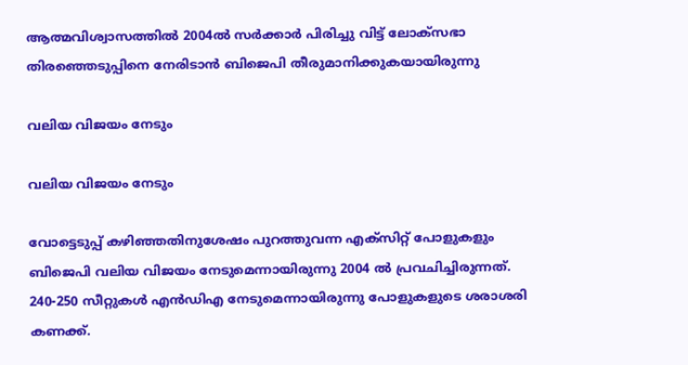ആത്മവിശ്വാസത്തില്‍ 2004ല്‍ സര്‍ക്കാര്‍ പിരിച്ചു വിട്ട് ലോക്സഭാ തിര‍ഞ്ഞെടുപ്പിനെ നേരിടാന്‍ ബിജെപി തീരുമാനിക്കുകയായിരുന്നു

വലിയ വിജയം നേടും

വലിയ വിജയം നേടും

വോട്ടെടുപ്പ് കഴിഞ്ഞതിനുശേഷം പുറത്തുവന്ന എക്‌സിറ്റ് പോളുകളും ബിജെപി വലിയ വിജയം നേടുമെന്നായിരുന്നു 2004 ല്‍ പ്രവചിച്ചിരുന്നത്. 240-250 സീറ്റുകള്‍ എന്‍ഡിഎ നേടുമെന്നായിരുന്നു പോളുകളുടെ ശരാശരി കണക്ക്.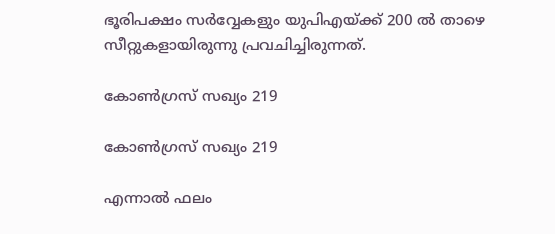ഭൂരിപക്ഷം സര്‍വ്വേകളും യുപിഎയ്ക്ക് 200 ല്‍ താഴെ സീറ്റുകളായിരുന്നു പ്രവചിച്ചിരുന്നത്.

കോണ്‍ഗ്രസ് സഖ്യം 219

കോണ്‍ഗ്രസ് സഖ്യം 219

എന്നാല്‍ ഫലം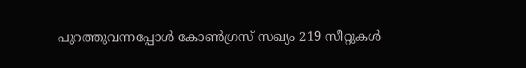പുറത്തുവന്നപ്പോള്‍ കോണ്‍ഗ്രസ് സഖ്യം 219 സീറ്റുകള്‍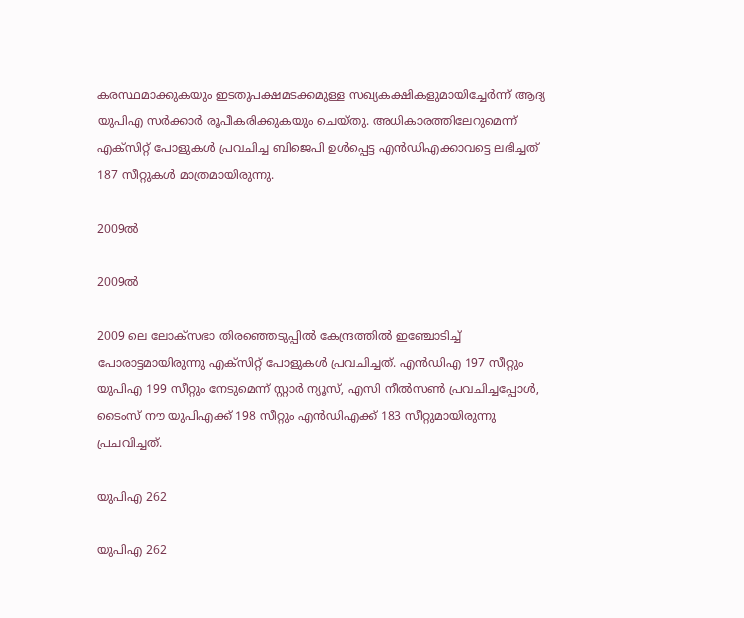കരസ്ഥമാക്കുകയും ഇടതുപക്ഷമടക്കമുള്ള സഖ്യകക്ഷികളുമായിച്ചേര്‍ന്ന് ആദ്യ യുപിഎ സര്‍ക്കാര്‍ രൂപീകരിക്കുകയും ചെയ്തു. അധികാരത്തിലേറുമെന്ന് എക്‌സിറ്റ് പോളുകള്‍ പ്രവചിച്ച ബിജെപി ഉള്‍പ്പെട്ട എന്‍ഡിഎക്കാവട്ടെ ലഭിച്ചത് 187 സീറ്റുകള്‍ മാത്രമായിരുന്നു.

2009ല്‍

2009ല്‍

2009 ലെ ലോക്സഭാ തിരഞ്ഞെടുപ്പില്‍ കേന്ദ്രത്തില്‍ ഇഞ്ചോടിച്ച് പോരാട്ടമായിരുന്നു എക്സിറ്റ് പോളുകള്‍ പ്രവചിച്ചത്. എന്‍ഡിഎ 197 സീറ്റും യുപിഎ 199 സീറ്റും നേടുമെന്ന് സ്റ്റാര്‍ ന്യൂസ്, എസി നീല്‍സണ്‍ പ്രവചിച്ചപ്പോള്‍, ടൈംസ് നൗ യുപിഎക്ക് 198 സീറ്റും എന്‍ഡിഎക്ക് 183 സീറ്റുമായിരുന്നു പ്രചവിച്ചത്.

യുപിഎ 262

യുപിഎ 262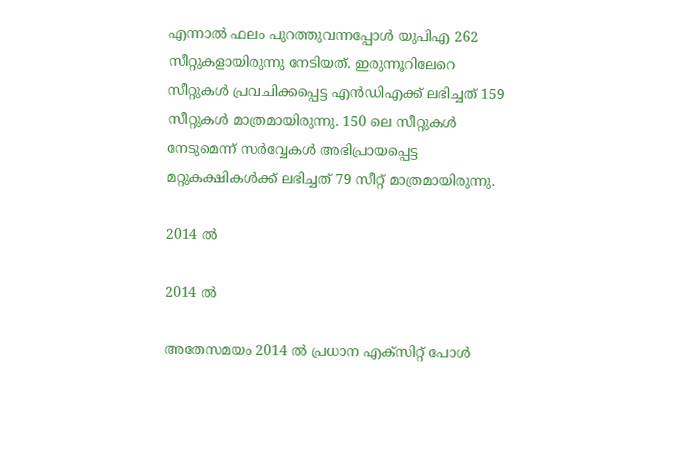എന്നാല്‍ ഫലം പുറത്തുവന്നപ്പോള്‍ യുപിഎ 262 സീറ്റുകളായിരുന്നു നേടിയത്. ഇരുന്നൂറിലേറെ സീറ്റുകള്‍ പ്രവചിക്കപ്പെട്ട എന്‍ഡിഎക്ക് ലഭിച്ചത് 159 സീറ്റുകള്‍ മാത്രമായിരുന്നു. 150 ലെ സീറ്റുകള്‍ നേടുമെന്ന് സര്‍വ്വേകള്‍ അഭിപ്രായപ്പെട്ട മറ്റുകക്ഷികള്‍ക്ക് ലഭിച്ചത് 79 സീറ്റ് മാത്രമായിരുന്നു.

2014 ല്‍

2014 ല്‍

അതേസമയം 2014 ല്‍ പ്രധാന എക്സിറ്റ് പോള്‍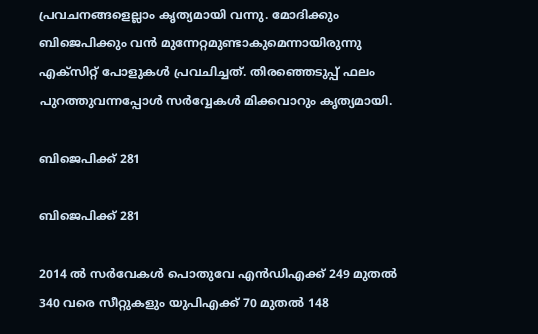പ്രവചനങ്ങളെല്ലാം കൃത്യമായി വന്നു. മോദിക്കും ബിജെപിക്കും വന്‍ മുന്നേറ്റമുണ്ടാകുമെന്നായിരുന്നു എക്സിറ്റ് പോളുകള്‍ പ്രവചിച്ചത്. തിരഞ്ഞെടുപ്പ് ഫലം പുറത്തുവന്നപ്പോള്‍ സര്‍വ്വേകള്‍ മിക്കവാറും കൃത്യമായി.

ബിജെപിക്ക് 281

ബിജെപിക്ക് 281

2014 ല്‍ സര്‍വേകള്‍ പൊതുവേ എന്‍ഡിഎക്ക് 249 മുതല്‍ 340 വരെ സീറ്റുകളും യുപിഎക്ക് 70 മുതല്‍ 148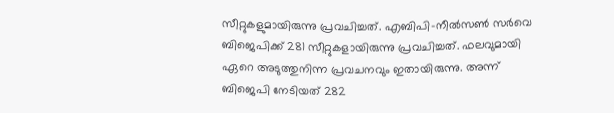സീറ്റുകളുമായിരുന്നു പ്രവചിച്ചത്. എബിപി-നീല്‍സണ്‍ സര്‍വെ ബിജെപിക്ക് 281 സീറ്റുകളായിരുന്നു പ്രവചിച്ചത്. ഫലവുമായി ഏറെ അടുത്തുനിന്ന പ്രവചനവും ഇതായിരുന്നു. അന്ന് ബിജെപി നേടിയത് 282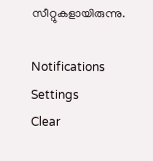സീറ്റുകളായിരുന്നു.

Notifications
Settings
Clear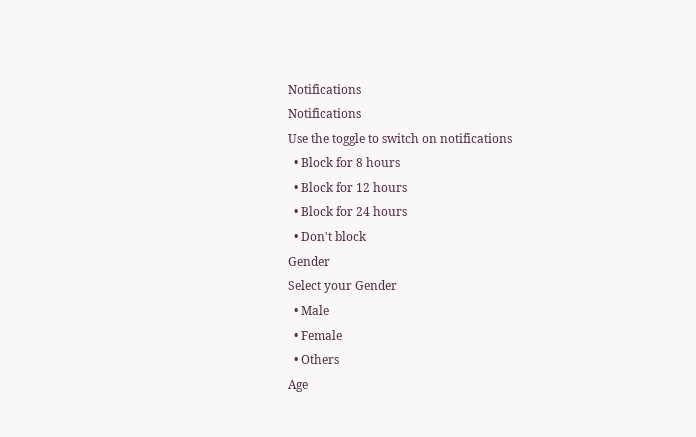Notifications
Notifications
Use the toggle to switch on notifications
  • Block for 8 hours
  • Block for 12 hours
  • Block for 24 hours
  • Don't block
Gender
Select your Gender
  • Male
  • Female
  • Others
Age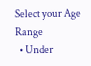Select your Age Range
  • Under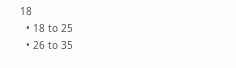18
  • 18 to 25
  • 26 to 35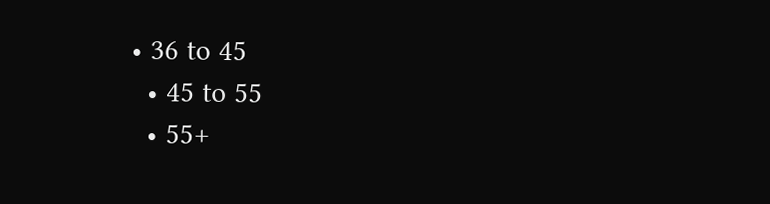• 36 to 45
  • 45 to 55
  • 55+